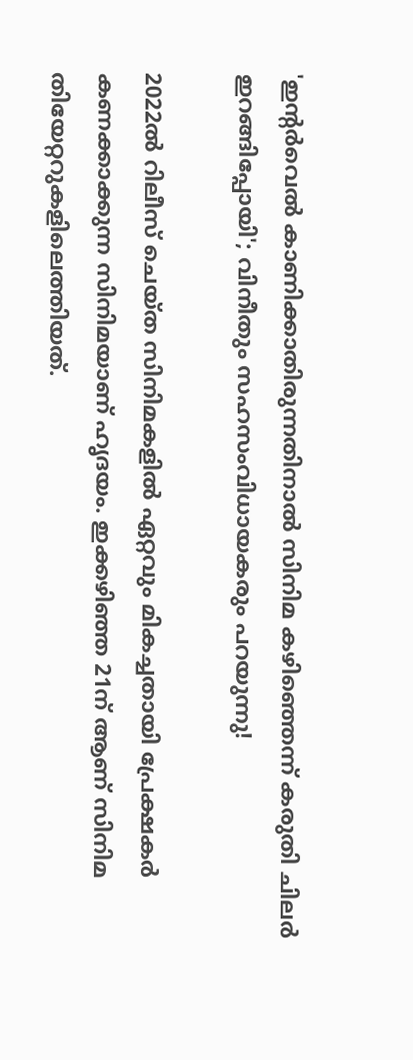'ഇന്റർവെൽ കാണിക്കാതിരുന്നതിനാൽ സിനിമ കഴിഞ്ഞെന്ന് കരുതി‌ ചിലർ ഇറങ്ങിപ്പോയി'; വിനീതും സഹസംവിധായകരും പറയുന്നു!

2022ൽ റിലീസ് ചെയ്ത സിനിമകളിൽ ഏറ്റവും മികച്ചതായി പ്രേക്ഷകർ കണക്കാക്കുന്ന സിനിമയാണ് ഹൃദയം. ഇക്കഴി‍ഞ്ഞ 21ന് ആണ് സിനിമ തിയേറ്ററുകളിലെത്തിയത്.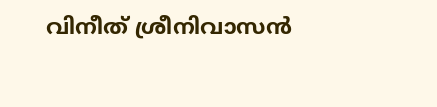വിനീത് ശ്രീനിവാസൻ‌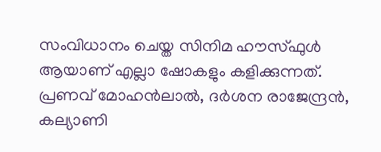സംവിധാനം ചെയ്ത സിനിമ ഹൗസ്ഫുൾ ആയാണ് എല്ലാ ഷോകളും കളിക്കുന്നത്. പ്രണവ് മോഹൻലാൽ‌, ദർശന രാജേന്ദ്രൻ, കല്യാണി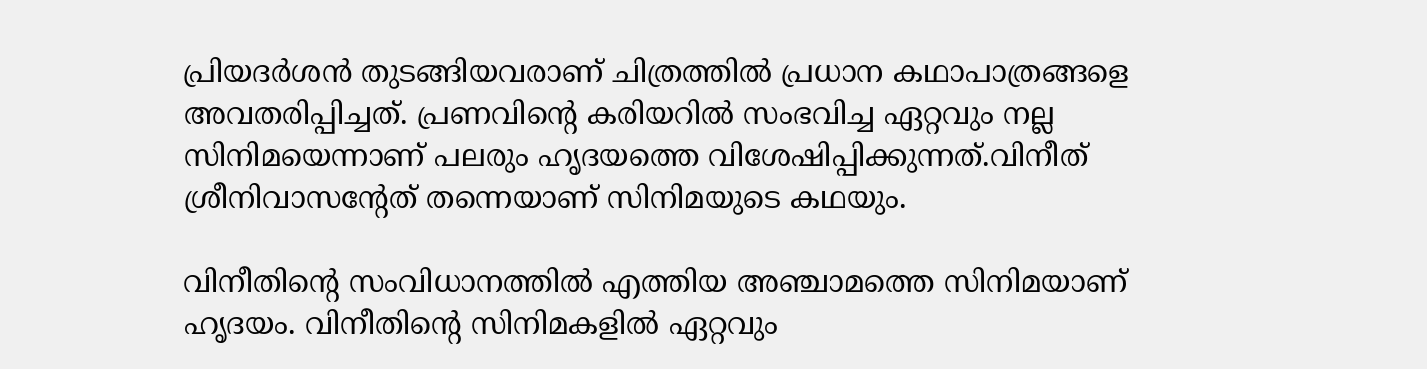പ്രിയദർശൻ തുടങ്ങിയവരാണ് ചിത്രത്തിൽ പ്രധാന കഥാപാത്രങ്ങളെ അവതരിപ്പിച്ചത്. പ്രണവിന്റെ കരിയറിൽ സംഭവിച്ച ഏറ്റവും നല്ല സിനിമയെന്നാണ് പലരും ഹൃദയത്തെ വിശേഷിപ്പിക്കുന്നത്.വിനീത് ശ്രീനിവാസന്റേത് തന്നെയാണ് സിനിമയുടെ കഥയും.

വിനീതിന്റെ സംവിധാനത്തിൽ എത്തിയ അഞ്ചാമത്തെ സിനിമയാണ് ഹൃദയം. വിനീതിന്റെ സിനിമകളിൽ ഏറ്റവും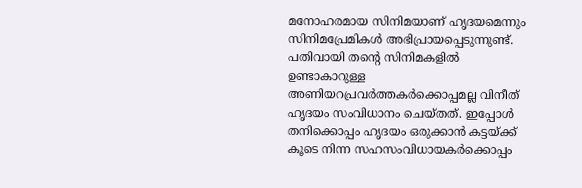മനോഹരമായ സിനിമയാണ് ഹൃദയമെന്നും സിനിമപ്രേമികൾ‌ അഭിപ്രായപ്പെടുന്നുണ്ട്. പതിവായി തന്റെ സിനിമകളിൽ ഉണ്ടാകാറുള്ള അണിയറപ്രവർത്തകർക്കൊപ്പമല്ല വിനീത് ഹൃദയം സംവിധാനം ചെയ്തത്. ഇപ്പോൾ തനിക്കൊപ്പം ഹൃദയം ഒരുക്കാൻ കട്ടയ്ക്ക് കൂടെ നിന്ന സഹസംവിധായകർക്കൊപ്പം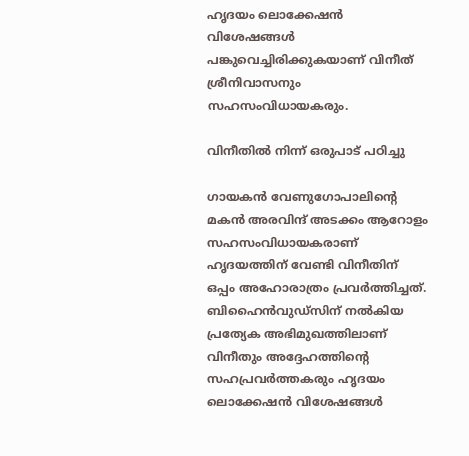ഹൃദയം ലൊക്കേഷൻ വിശേഷങ്ങൾ പങ്കുവെച്ചിരിക്കുകയാണ് വിനീത് ശ്രീനിവാസനും സഹസംവിധായകരും.

വിനീതിൽ നിന്ന് ഒരുപാട് പഠിച്ചു

ഗായകൻ വേണുഗോപാലിന്റെ മകൻ അരവിന്ദ് അടക്കം ആറോളം സഹസംവിധായകരാണ് ഹൃദയത്തിന് വേണ്ടി വിനീതിന് ഒപ്പം അഹോരാത്രം പ്രവർത്തിച്ചത്. ബിഹൈൻവുഡ്സിന് നൽകിയ പ്രത്യേക അഭിമുഖത്തിലാണ് വിനീതും അദ്ദേഹത്തിന്റെ സഹപ്രവർത്തകരും ഹൃദയം ലൊക്കേഷൻ വിശേഷങ്ങൾ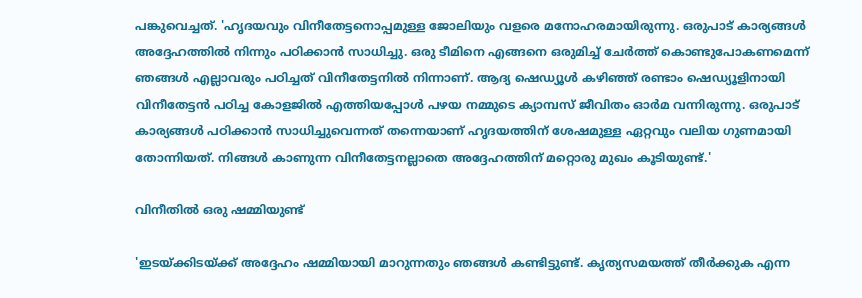പങ്കുവെച്ചത്. 'ഹൃദയവും വിനീതേട്ടനൊപ്പമുള്ള ജോലിയും വളരെ മനോഹരമായിരുന്നു. ഒരുപാട് കാര്യങ്ങൾ അദ്ദേഹത്തിൽ നിന്നും പഠിക്കാൻ സാധിച്ചു. ഒരു ടീമിനെ എങ്ങനെ ഒരുമിച്ച് ചേർത്ത് കൊണ്ടുപോകണമെന്ന് ഞങ്ങൾ എല്ലാവരും പഠിച്ചത് വിനീതേട്ടനിൽ നിന്നാണ്. ആദ്യ ഷെഡ്യൂൾ കഴിഞ്ഞ് രണ്ടാം ഷെഡ്യൂളിനായി വിനീതേട്ടൻ പഠിച്ച കോളജിൽ എത്തിയപ്പോൾ പഴയ നമ്മുടെ ക്യാമ്പസ് ജീവിതം ഓർമ വന്നിരുന്നു. ഒരുപാട് കാര്യങ്ങൾ പഠിക്കാൻ സാധിച്ചുവെന്നത് തന്നെയാണ് ഹൃദയത്തിന് ശേഷമുള്ള ഏറ്റവും വലിയ ഗുണമായി തോന്നിയത്. നിങ്ങൾ‌ കാണുന്ന വിനീതേട്ടനല്ലാതെ അദ്ദേഹത്തിന് മറ്റൊരു മുഖം കൂടിയുണ്ട്.'

വിനീതിൽ ഒരു ഷമ്മിയുണ്ട്

'ഇടയ്ക്കിടയ്ക്ക് അദ്ദേഹം ഷമ്മിയായി മാറുന്നതും ഞങ്ങൾ കണ്ടിട്ടുണ്ട്. കൃത്യസമയത്ത് തീർക്കുക എന്ന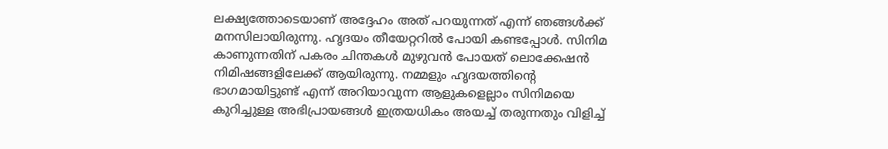ലക്ഷ്യത്തോടെയാണ് അദ്ദേഹം അത് പറയുന്നത് എന്ന് ഞങ്ങൾ‌ക്ക് മനസിലായിരുന്നു. ഹൃദയം തീയേറ്ററിൽ പോയി കണ്ടപ്പോൾ. സിനിമ കാണുന്നതിന് പകരം ചിന്തകൾ മുഴുവൻ‌ പോയത് ലൊക്കേഷൻ നിമിഷങ്ങളിലേക്ക് ആയിരുന്നു. നമ്മളും ഹൃദയത്തിന്റെ ഭാഗമായിട്ടുണ്ട് എന്ന് അറിയാവുന്ന ആളുകളെല്ലാം സിനിമയെ കുറിച്ചുള്ള അഭിപ്രായങ്ങൾ ഇത്രയധികം അയച്ച് തരുന്നതും വിളിച്ച്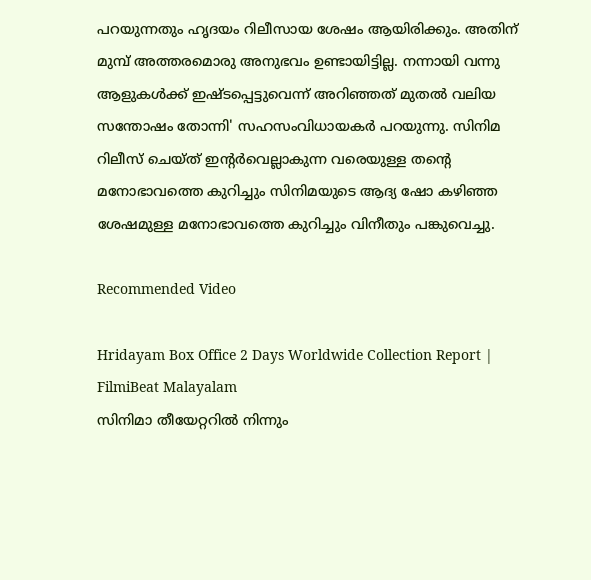പറയുന്നതും ഹൃദയം റിലീസായ ശേഷം ആയിരിക്കും. അതിന് മുമ്പ് അത്തരമൊരു അനുഭവം ഉണ്ടായിട്ടില്ല. നന്നായി വന്നു ആളുകൾക്ക് ഇഷ്ടപ്പെട്ടുവെന്ന് അറിഞ്ഞത് മുതൽ വലിയ സന്തോഷം തോന്നി' സഹസംവിധായകർ പറയുന്നു. സിനിമ റിലീസ് ചെയ്ത് ഇന്റർവെല്ലാകുന്ന വരെയുള്ള തന്റെ മനോഭാവത്തെ കുറിച്ചും സിനിമ‌യുടെ ആദ്യ ഷോ കഴിഞ്ഞ ശേഷമുള്ള മനോഭാവത്തെ കുറിച്ചും വിനീതും പങ്കുവെച്ചു.

Recommended Video

Hridayam Box Office 2 Days Worldwide Collection Report | FilmiBeat Malayalam
സിനിമാ തീയേറ്ററിൽ നിന്നും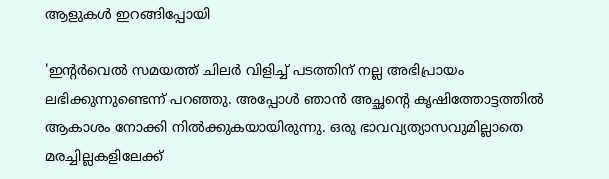ആളുകൾ ഇറങ്ങിപ്പോയി

'ഇന്റർവെൽ സമയത്ത് ചിലർ വിളിച്ച് പടത്തിന് നല്ല അഭിപ്രായം ലഭിക്കുന്നുണ്ടെന്ന് പറഞ്ഞു. അപ്പോൾ ഞാൻ അച്ഛന്റെ കൃഷിത്തോട്ടത്തിൽ ആകാശം നോക്കി നിൽക്കുകയായിരുന്നു. ഒരു ഭാവവ്യത്യാസവുമില്ലാതെ മരച്ചില്ലകളിലേക്ക്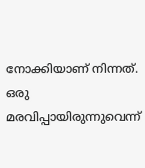നോക്കിയാണ് നിന്നത്. ഒരു മരവിപ്പായിരുന്നുവെന്ന്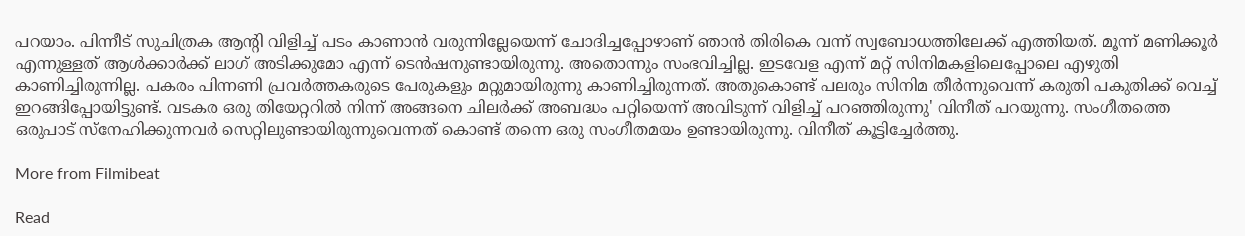പറയാം. പിന്നീട് സുചിത്രക ആന്റി വിളിച്ച് പടം കാണാൻ വരുന്നില്ലേയെന്ന് ചോദിച്ചപ്പോഴാണ് ഞാൻ തിരികെ വന്ന് സ്വബോധത്തിലേക്ക് എത്തിയത്. മൂന്ന് മണിക്കൂർ എന്നുള്ളത് ആൾക്കാർക്ക് ലാഗ് അടിക്കുമോ എന്ന് ടെൻഷനുണ്ടായിരുന്നു. അതൊന്നും സംഭവിച്ചില്ല. ഇടവേള എന്ന് മറ്റ് സിനിമകളിലെപ്പോലെ എഴുതി കാണിച്ചിരുന്നില്ല. പകരം പിന്നണി പ്രവർത്തകരുടെ പേരുകളും മറ്റുമായിരുന്നു കാണിച്ചിരുന്നത്. അതുകൊണ്ട് പലരും സിനിമ തീർന്നുവെന്ന് കരുതി പകുതിക്ക് വെച്ച് ഇറങ്ങിപ്പോയിട്ടുണ്ട്. വടകര ഒരു തിയേറ്ററിൽ നിന്ന് അങ്ങനെ ചിലർക്ക് അബദ്ധം പറ്റിയെന്ന് അവിടുന്ന് വിളിച്ച് പറഞ്ഞിരുന്നു' വിനീത് പറയുന്നു. സംഗീതത്തെ ഒരുപാട് സ്നേഹിക്കുന്നവർ സെറ്റിലുണ്ടായിരുന്നുവെന്നത് കൊണ്ട് തന്നെ ഒരു സംഗീതമയം ഉണ്ടായിരുന്നു. വിനീത് കൂട്ടിച്ചേർത്തു.

More from Filmibeat

Read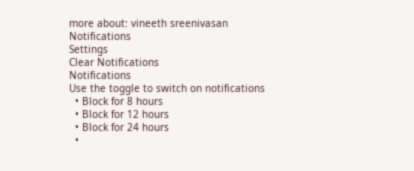more about: vineeth sreenivasan
Notifications
Settings
Clear Notifications
Notifications
Use the toggle to switch on notifications
  • Block for 8 hours
  • Block for 12 hours
  • Block for 24 hours
  •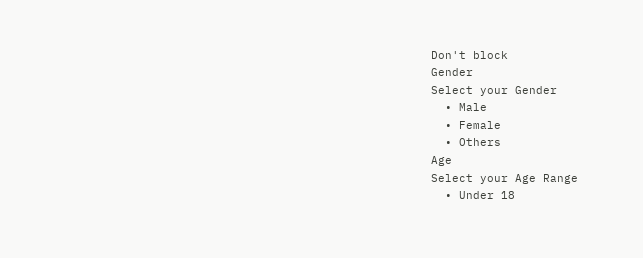Don't block
Gender
Select your Gender
  • Male
  • Female
  • Others
Age
Select your Age Range
  • Under 18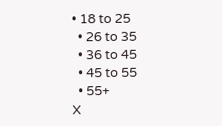• 18 to 25
  • 26 to 35
  • 36 to 45
  • 45 to 55
  • 55+
X